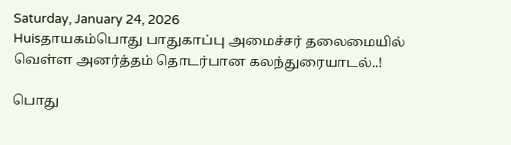Saturday, January 24, 2026
Huisதாயகம்பொது பாதுகாப்பு அமைச்சர் தலைமையில் வெள்ள அனர்த்தம் தொடர்பான கலந்துரையாடல்..!

பொது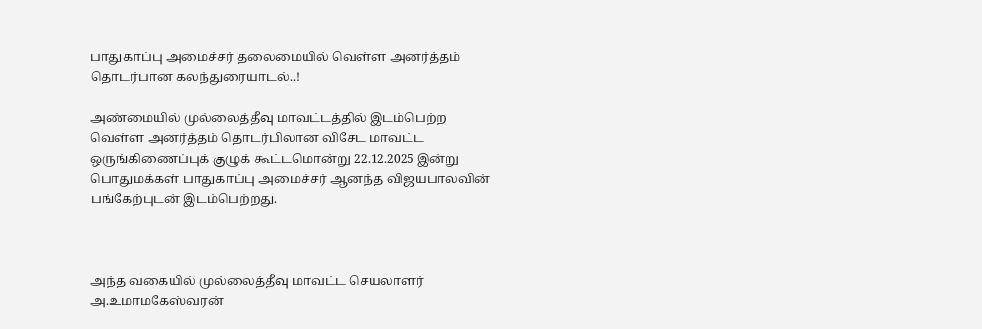பாதுகாப்பு அமைச்சர் தலைமையில் வெள்ள அனர்த்தம் தொடர்பான கலந்துரையாடல்..!

அண்மையில் முல்லைத்தீவு மாவட்டத்தில் இடம்பெற்ற வெள்ள அனர்த்தம் தொடர்பிலான விசேட மாவட்ட ஒருங்கிணைப்புக் குழுக் கூட்டமொன்று 22.12.2025 இன்று பொதுமக்கள் பாதுகாப்பு அமைச்சர் ஆனந்த விஜயபாலவின் பங்கேற்புடன் இடம்பெற்றது.



அந்த வகையில் முல்லைத்தீவு மாவட்ட செயலாளர் அ.உமாமகேஸ்வரன்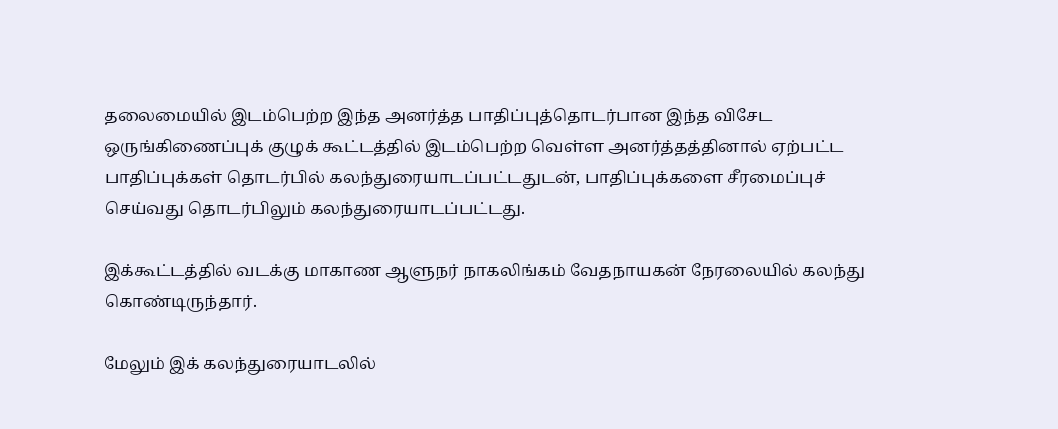தலைமையில் இடம்பெற்ற இந்த அனர்த்த பாதிப்புத்தொடர்பான இந்த விசேட ஒருங்கிணைப்புக் குழுக் கூட்டத்தில் இடம்பெற்ற வெள்ள அனர்த்தத்தினால் ஏற்பட்ட பாதிப்புக்கள் தொடர்பில் கலந்துரையாடப்பட்டதுடன், பாதிப்புக்களை சீரமைப்புச் செய்வது தொடர்பிலும் கலந்துரையாடப்பட்டது.

இக்கூட்டத்தில் வடக்கு மாகாண ஆளுநர் நாகலிங்கம் வேதநாயகன் நேரலையில் கலந்து கொண்டிருந்தார்.

மேலும் இக் கலந்துரையாடலில்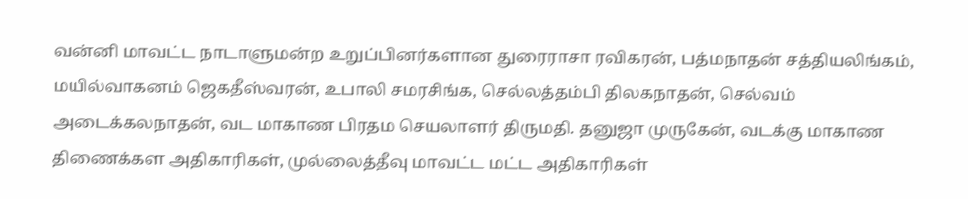வன்னி மாவட்ட நாடாளுமன்ற உறுப்பினர்களான துரைராசா ரவிகரன், பத்மநாதன் சத்தியலிங்கம், மயில்வாகனம் ஜெகதீஸ்வரன், உபாலி சமரசிங்க, செல்லத்தம்பி திலகநாதன், செல்வம் அடைக்கலநாதன், வட மாகாண பிரதம செயலாளர் திருமதி. தனுஜா முருகேன், வடக்கு மாகாண திணைக்கள அதிகாரிகள், முல்லைத்தீவு மாவட்ட மட்ட அதிகாரிகள்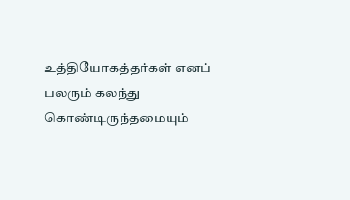உத்தியோகத்தர்கள் எனப் பலரும் கலந்து கொண்டிருந்தமையும்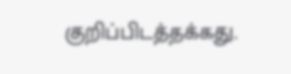குறிப்பிடத்தக்கது.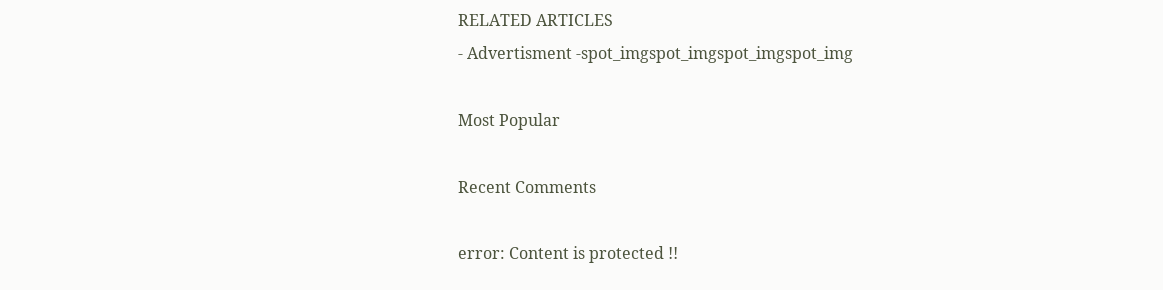RELATED ARTICLES
- Advertisment -spot_imgspot_imgspot_imgspot_img

Most Popular

Recent Comments

error: Content is protected !!